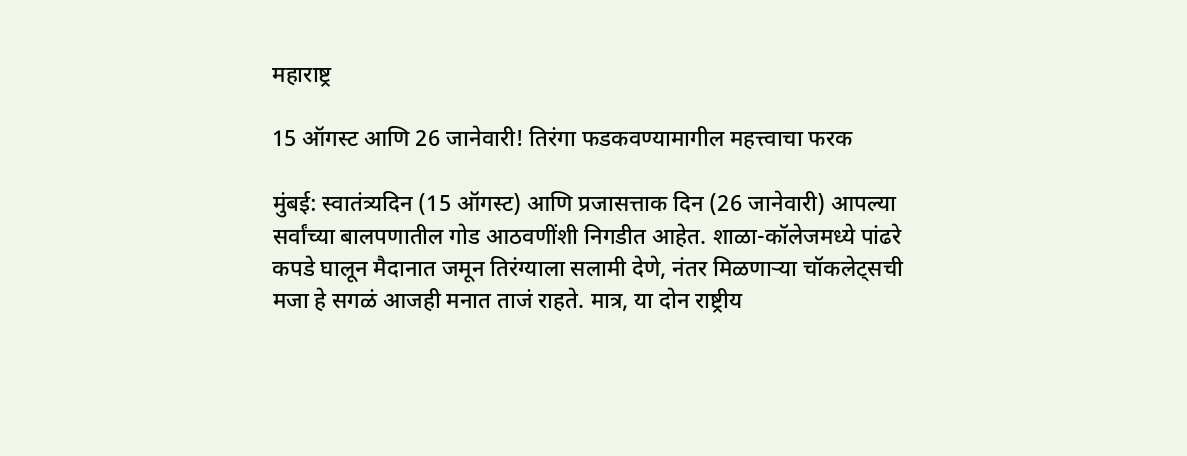महाराष्ट्र

15 ऑगस्ट आणि 26 जानेवारी! तिरंगा फडकवण्यामागील महत्त्वाचा फरक

मुंबई: स्वातंत्र्यदिन (15 ऑगस्ट) आणि प्रजासत्ताक दिन (26 जानेवारी) आपल्या सर्वांच्या बालपणातील गोड आठवणींशी निगडीत आहेत. शाळा-कॉलेजमध्ये पांढरे कपडे घालून मैदानात जमून तिरंग्याला सलामी देणे, नंतर मिळणाऱ्या चॉकलेट्सची मजा हे सगळं आजही मनात ताजं राहते. मात्र, या दोन राष्ट्रीय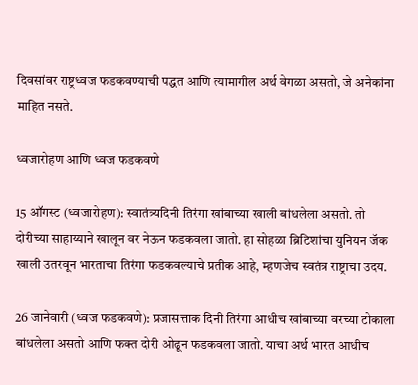दिवसांवर राष्ट्रध्वज फडकवण्याची पद्धत आणि त्यामागील अर्थ वेगळा असतो, जे अनेकांना माहित नसते.

ध्वजारोहण आणि ध्वज फडकवणे

15 ऑगस्ट (ध्वजारोहण): स्वातंत्र्यदिनी तिरंगा खांबाच्या खाली बांधलेला असतो. तो दोरीच्या साहाय्याने खालून वर नेऊन फडकवला जातो. हा सोहळा ब्रिटिशांचा युनियन जॅक खाली उतरवून भारताचा तिरंगा फडकवल्याचे प्रतीक आहे, म्हणजेच स्वतंत्र राष्ट्राचा उदय.

26 जानेवारी (ध्वज फडकवणे): प्रजासत्ताक दिनी तिरंगा आधीच खांबाच्या वरच्या टोकाला बांधलेला असतो आणि फक्त दोरी ओढून फडकवला जातो. याचा अर्थ भारत आधीच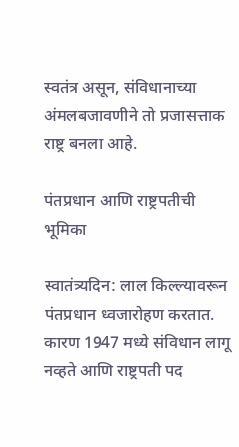स्वतंत्र असून, संविधानाच्या अंमलबजावणीने तो प्रजासत्ताक राष्ट्र बनला आहे.

पंतप्रधान आणि राष्ट्रपतीची भूमिका

स्वातंत्र्यदिन: लाल किल्ल्यावरून पंतप्रधान ध्वजारोहण करतात. कारण 1947 मध्ये संविधान लागू नव्हते आणि राष्ट्रपती पद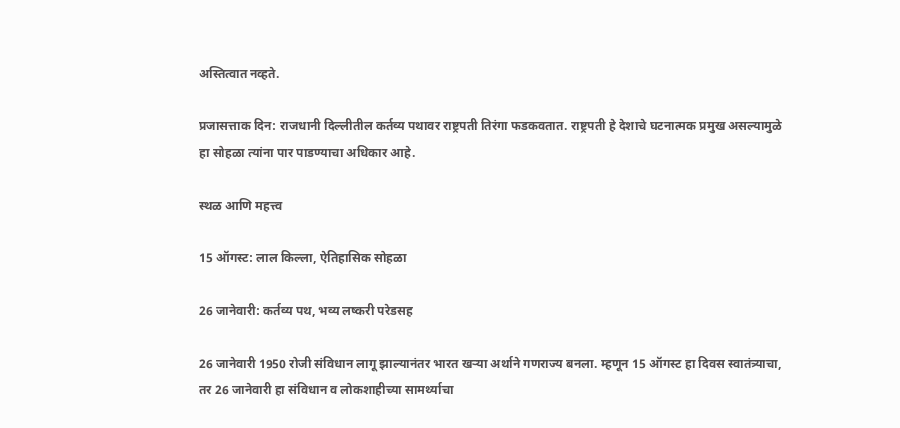अस्तित्वात नव्हते.

प्रजासत्ताक दिन: राजधानी दिल्लीतील कर्तव्य पथावर राष्ट्रपती तिरंगा फडकवतात. राष्ट्रपती हे देशाचे घटनात्मक प्रमुख असल्यामुळे हा सोहळा त्यांना पार पाडण्याचा अधिकार आहे.

स्थळ आणि महत्त्व

15 ऑगस्ट: लाल किल्ला, ऐतिहासिक सोहळा

26 जानेवारी: कर्तव्य पथ, भव्य लष्करी परेडसह

26 जानेवारी 1950 रोजी संविधान लागू झाल्यानंतर भारत खऱ्या अर्थाने गणराज्य बनला. म्हणून 15 ऑगस्ट हा दिवस स्वातंत्र्याचा, तर 26 जानेवारी हा संविधान व लोकशाहीच्या सामर्थ्याचा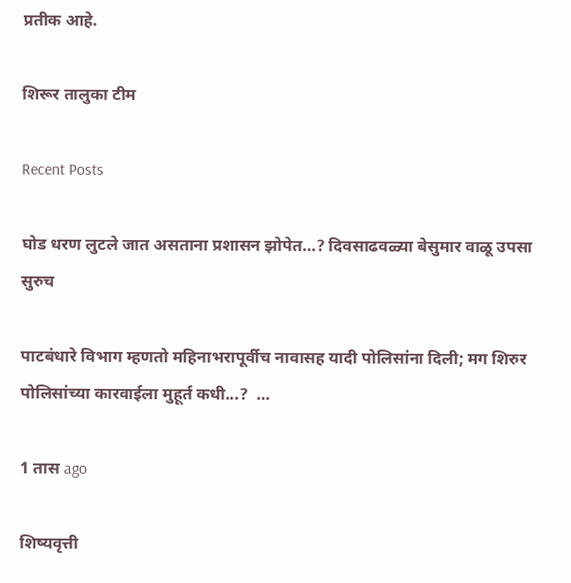प्रतीक आहे.

शिरूर तालुका टीम

Recent Posts

घोड धरण लुटले जात असताना प्रशासन झोपेत…? दिवसाढवळ्या बेसुमार वाळू उपसा सुरुच

पाटबंधारे विभाग म्हणतो महिनाभरापूर्वीच नावासह यादी पोलिसांना दिली; मग शिरुर पोलिसांच्या कारवाईला मुहूर्त कधी...?  …

1 तास ago

शिष्यवृत्ती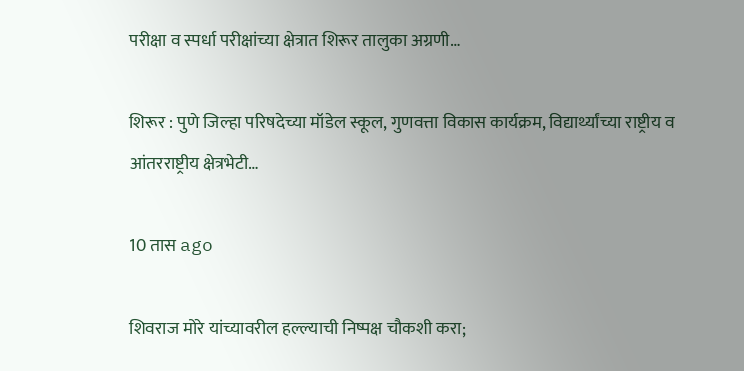परीक्षा व स्पर्धा परीक्षांच्या क्षेत्रात शिरूर तालुका अग्रणी…

शिरूर : पुणे जिल्हा परिषदेच्या मॉडेल स्कूल, गुणवत्ता विकास कार्यक्रम, विद्यार्थ्यांच्या राष्ट्रीय व आंतरराष्ट्रीय क्षेत्रभेटी…

10 तास ago

शिवराज मोरे यांच्यावरील हल्ल्याची निष्पक्ष चौकशी करा;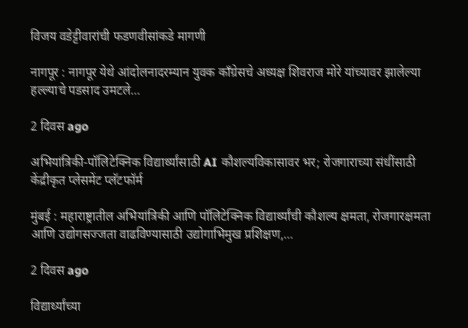विजय वडेट्टीवारांची फडणवीसांकडे मागणी

नागपूर : नागपूर येथे आंदोलनादरम्यान युवक काँग्रेसचे अध्यक्ष शिवराज मोरे यांच्यावर झालेल्या हल्ल्याचे पडसाद उमटले…

2 दिवस ago

अभियांत्रिकी-पॉलिटेक्निक विद्यार्थ्यांसाठी AI कौशल्यविकासावर भर; रोजगाराच्या संधींसाठी केंद्रीकृत प्लेसमेंट प्लॅटफॉर्म

मुंबई : महाराष्ट्रातील अभियांत्रिकी आणि पॉलिटेक्निक विद्यार्थ्यांची कौशल्य क्षमता, रोजगारक्षमता आणि उद्योगसज्जता वाढविण्यासाठी उद्योगाभिमुख प्रशिक्षण,…

2 दिवस ago

विद्यार्थ्यांच्या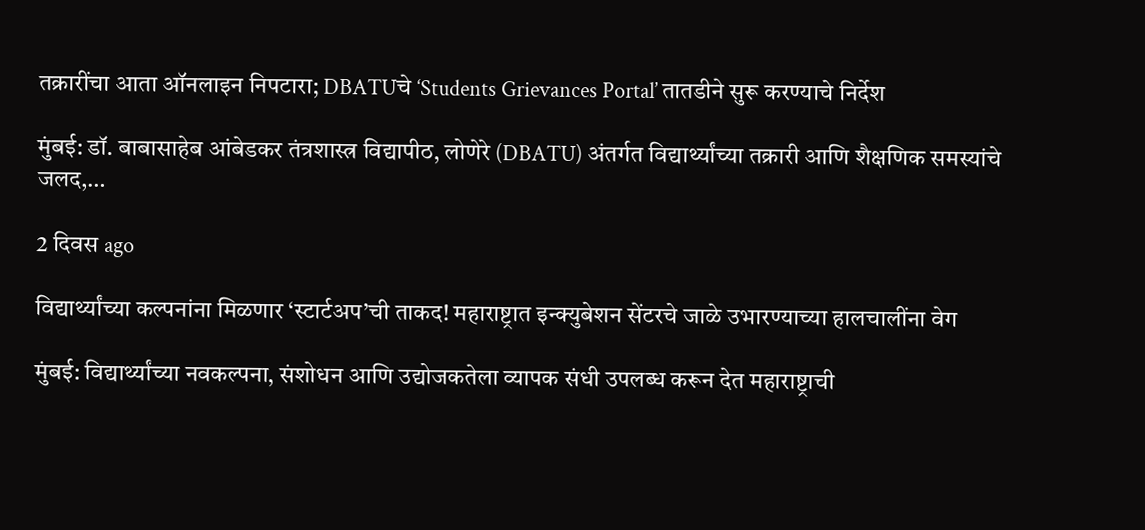तक्रारींचा आता ऑनलाइन निपटारा; DBATUचे ‘Students Grievances Portal’ तातडीने सुरू करण्याचे निर्देश

मुंबई: डॉ. बाबासाहेब आंबेडकर तंत्रशास्त्र विद्यापीठ, लोणेरे (DBATU) अंतर्गत विद्यार्थ्यांच्या तक्रारी आणि शैक्षणिक समस्यांचे जलद,…

2 दिवस ago

विद्यार्थ्यांच्या कल्पनांना मिळणार ‘स्टार्टअप’ची ताकद! महाराष्ट्रात इन्क्युबेशन सेंटरचे जाळे उभारण्याच्या हालचालींना वेग

मुंबई: विद्यार्थ्यांच्या नवकल्पना, संशोधन आणि उद्योजकतेला व्यापक संधी उपलब्ध करून देत महाराष्ट्राची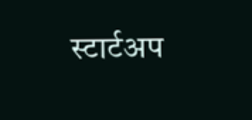स्टार्टअप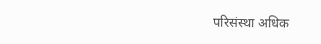परिसंस्था अधिक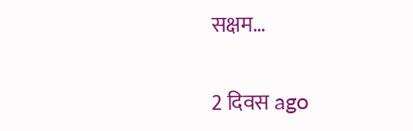सक्षम…

2 दिवस ago